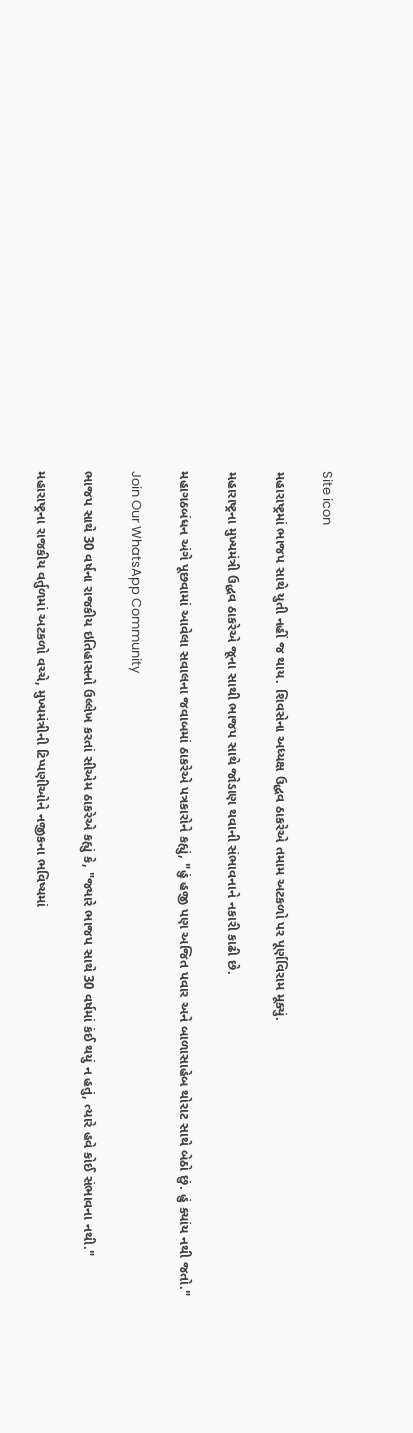Site icon

મહારાષ્ટ્રમાં ભાજપ સાથે યુતી નહીં જ થાય. શિવસેના અધ્યક્ષ ઉદ્ધવ ઠાકરેએ તમામ અટકળો પર પૂર્ણવિરામ મૂક્યું.

મહારાષ્ટ્રના મુખ્યમંત્રી ઉદ્ધવ ઠાકરેએ જૂના સાથી ભાજપ સાથે જોડાણ થવાની સંભાવનાને નકારી કાઢી છે.

મહાગઠબંધન અંગે પૂછવામાં આવેલા સવાલના જવાબમાં ઠાકરેએ પત્રકારોને કહ્યું, "હું હજી પણ અજિત પવાર અને બાળાસાહેબ થોરાટ સાથે બેઠો છું. હું ક્યાંય નથી જતો."

Join Our WhatsApp Community

ભાજપ સાથે 30 વર્ષના રાજકીય ઇતિહાસનો ઉલ્લેખ કરતાં સીએમ ઠાકરેએ કહ્યું કે, "જ્યારે ભાજપ સાથે 30 વર્ષમાં કંઈ થયું ન હતું, ત્યારે હવે કોઈ સંભાવના નથી."

મહારાષ્ટ્રના રાજકીય વર્તુળમાં અટકળો વચ્ચે, મુખ્યમંત્રીની ટિપ્પણીઓને નજીકના ભવિષ્યમાં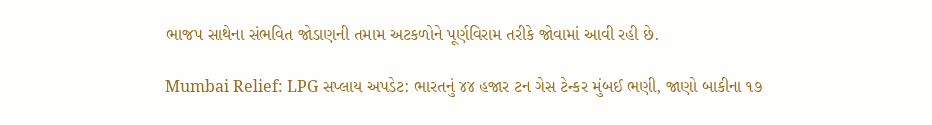ભાજપ સાથેના સંભવિત જોડાણની તમામ અટકળોને પૂર્ણવિરામ તરીકે જોવામાં આવી રહી છે.

Mumbai Relief: LPG સપ્લાય અપડેટ: ભારતનું ૪૪ હજાર ટન ગેસ ટેન્કર મુંબઈ ભણી, જાણો બાકીના ૧૭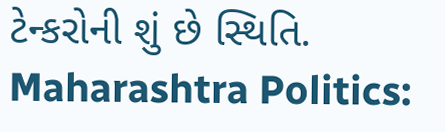ટેન્કરોની શું છે સ્થિતિ.
Maharashtra Politics: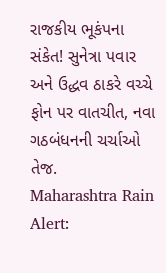રાજકીય ભૂકંપના સંકેત! સુનેત્રા પવાર અને ઉદ્ધવ ઠાકરે વચ્ચે ફોન પર વાતચીત, નવા ગઠબંધનની ચર્ચાઓ તેજ.
Maharashtra Rain Alert: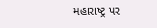મહારાષ્ટ્ર પર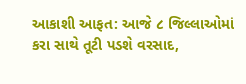આકાશી આફત: આજે ૮ જિલ્લાઓમાં કરા સાથે તૂટી પડશે વરસાદ,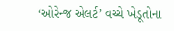‘ઓરેન્જ એલર્ટ’ વચ્ચે ખેડૂતોના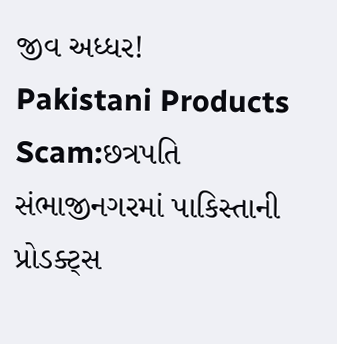જીવ અધ્ધર!
Pakistani Products Scam:છત્રપતિ સંભાજીનગરમાં પાકિસ્તાની પ્રોડક્ટ્સ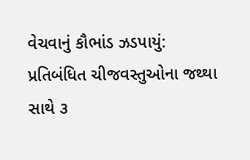વેચવાનું કૌભાંડ ઝડપાયું: પ્રતિબંધિત ચીજવસ્તુઓના જથ્થા સાથે ૩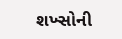શખ્સોની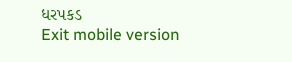ધરપકડ
Exit mobile version